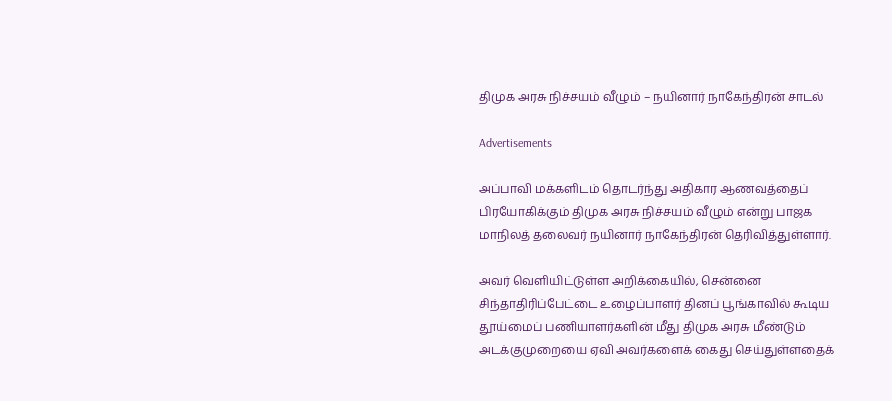திமுக அரசு நிச்சயம் வீழும் – நயினார் நாகேந்திரன் சாடல்

Advertisements

அப்பாவி மக்களிடம் தொடர்ந்து அதிகார ஆணவத்தைப் பிரயோகிக்கும் திமுக அரசு நிச்சயம் வீழும் என்று பாஜக மாநிலத் தலைவர் நயினார் நாகேந்திரன் தெரிவித்துள்ளார்.

அவர் வெளியிட்டுள்ள அறிக்கையில், சென்னை சிந்தாதிரிப்பேட்டை உழைப்பாளர் தினப் பூங்காவில் கூடிய தூய்மைப் பணியாளர்களின் மீது திமுக அரசு மீண்டும் அடக்குமுறையை ஏவி அவர்களைக் கைது செய்துள்ளதைக்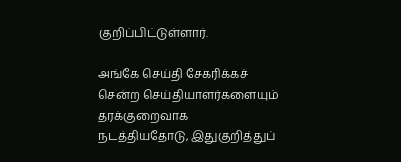குறிப்பிட்டுள்ளார்.

அங்கே செய்தி சேகரிக்கச் சென்ற செய்தியாளர்களையும் தரக்குறைவாக நடத்தியதோடு, இதுகுறித்துப்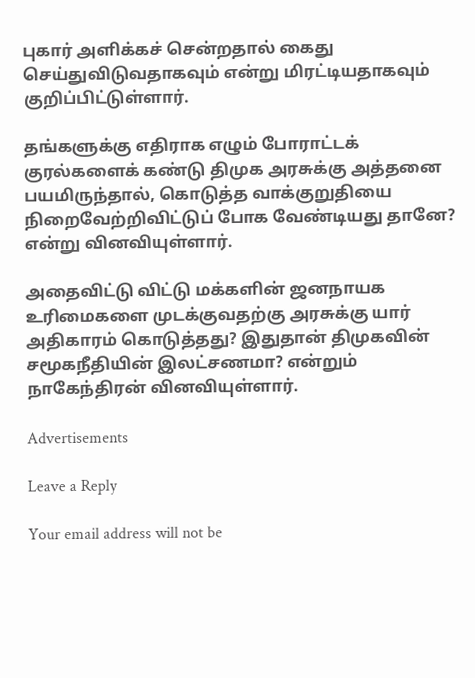புகார் அளிக்கச் சென்றதால் கைது செய்துவிடுவதாகவும் என்று மிரட்டியதாகவும் குறிப்பிட்டுள்ளார்.

தங்களுக்கு எதிராக எழும் போராட்டக் குரல்களைக் கண்டு திமுக அரசுக்கு அத்தனை பயமிருந்தால், கொடுத்த வாக்குறுதியை நிறைவேற்றிவிட்டுப் போக வேண்டியது தானே? என்று வினவியுள்ளார்.

அதைவிட்டு விட்டு மக்களின் ஜனநாயக உரிமைகளை முடக்குவதற்கு அரசுக்கு யார் அதிகாரம் கொடுத்தது? இதுதான் திமுகவின் சமூகநீதியின் இலட்சணமா? என்றும் நாகேந்திரன் வினவியுள்ளார்.

Advertisements

Leave a Reply

Your email address will not be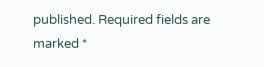published. Required fields are marked *